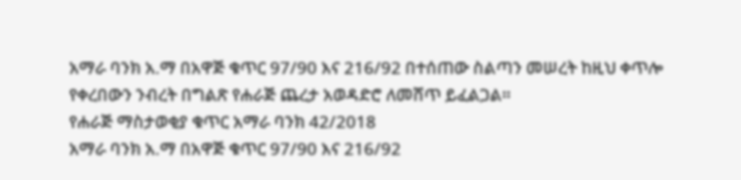አማራ ባንክ አ.ማ በአዋጅ ቁጥር 97/90 እና 216/92 በተሰጠው ስልጣን መሠረት ከዚህ ቀጥሎ የቀረበውን ንብረት በግልጽ የሐራጅ ጨረታ አወዳድሮ ለመሸጥ ይፈልጋል።
የሐራጅ ማስታወቂያ ቁጥር አማራ ባንክ 42/2018
አማራ ባንክ አ.ማ በአዋጅ ቁጥር 97/90 እና 216/92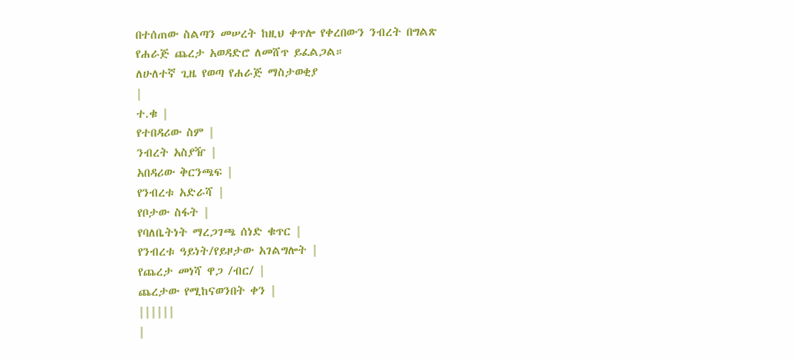በተሰጠው ስልጣን መሠረት ከዚህ ቀጥሎ የቀረበውን ንብረት በግልጽ የሐራጅ ጨረታ አወዳድሮ ለመሸጥ ይፈልጋል።
ለሁለተኛ ጊዜ የወጣ የሐራጅ ማስታወቂያ
|
ተ.ቁ |
የተበዳሪው ስም |
ንብረት አስያዥ |
አበዳሪው ቅርንጫፍ |
የንብረቱ አድራሻ |
የቦታው ስፋት |
የባለቤትነት ማረጋገጫ ሰነድ ቁጥር |
የንብረቱ ዓይነት/የይዞታው አገልግሎት |
የጨረታ መነሻ ዋጋ /ብር/ |
ጨረታው የሚከናወንበት ቀን |
||||||
|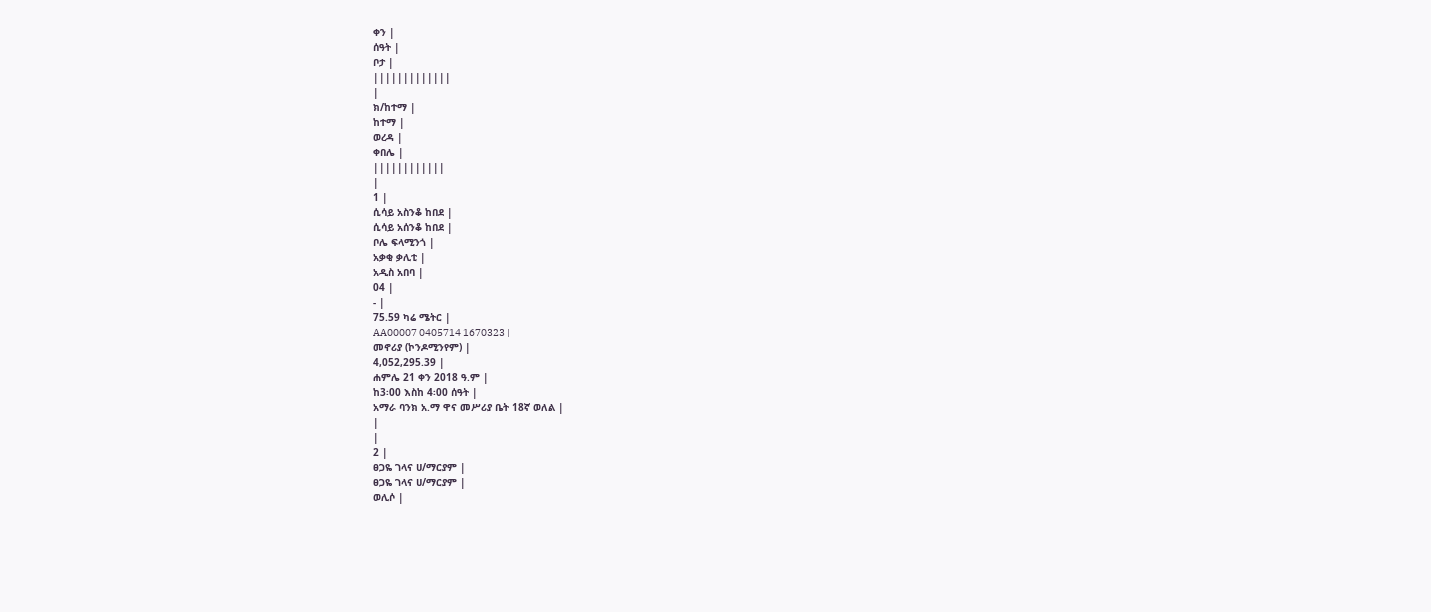ቀን |
ሰዓት |
ቦታ |
|||||||||||||
|
ክ/ከተማ |
ከተማ |
ወረዳ |
ቀበሌ |
||||||||||||
|
1 |
ሲሳይ አስንቆ ከበደ |
ሲሳይ አሰንቆ ከበደ |
ቦሌ ፍላሚንጎ |
አቃቂ ቃሊቲ |
አዲስ አበባ |
04 |
- |
75.59 ካሬ ሜትር |
AA00007 0405714 1670323 |
መኖሪያ (ኮንዶሚንየም) |
4,052,295.39 |
ሐምሌ 21 ቀን 2018 ዓ.ም |
ከ3፡00 እስከ 4፡00 ሰዓት |
አማራ ባንክ አ.ማ ዋና መሥሪያ ቤት 18ኛ ወለል |
|
|
2 |
ፀጋዬ ገላና ሀ/ማርያም |
ፀጋዬ ገላና ሀ/ማርያም |
ወሊሶ |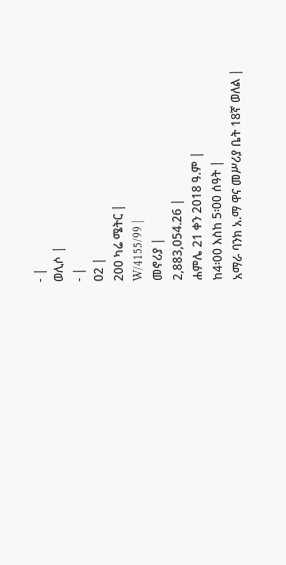- |
ወሊሶ |
- |
02 |
200 ካሬ ሜትር |
W/4155/99 |
መኖሪያ |
2,883,054.26 |
ሐምሌ 21 ቀን 2018 ዓ.ም |
ከ4፡00 እስከ 5፡00 ሰዓት |
አማራ ባንክ አ.ማ ዋና መሥሪያ ቤት 18ኛ ወለል |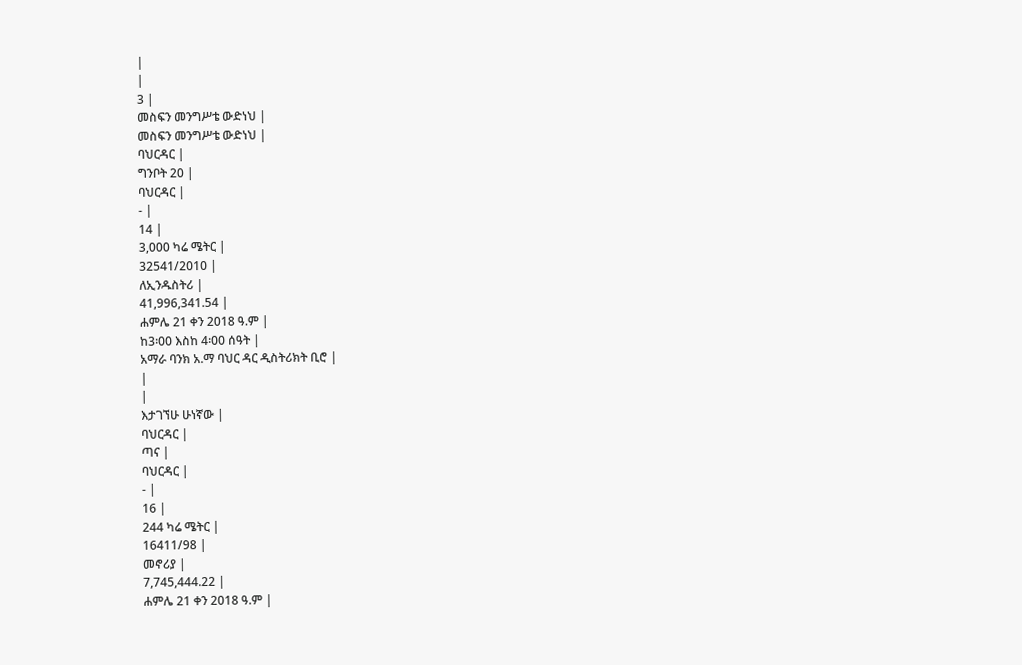|
|
3 |
መስፍን መንግሥቴ ውድነህ |
መስፍን መንግሥቴ ውድነህ |
ባህርዳር |
ግንቦት 20 |
ባህርዳር |
- |
14 |
3,000 ካሬ ሜትር |
32541/2010 |
ለኢንዱስትሪ |
41,996,341.54 |
ሐምሌ 21 ቀን 2018 ዓ.ም |
ከ3፡00 እስከ 4፡00 ሰዓት |
አማራ ባንክ አ.ማ ባህር ዳር ዲስትሪክት ቢሮ |
|
|
እታገኘሁ ሁነኛው |
ባህርዳር |
ጣና |
ባህርዳር |
- |
16 |
244 ካሬ ሜትር |
16411/98 |
መኖሪያ |
7,745,444.22 |
ሐምሌ 21 ቀን 2018 ዓ.ም |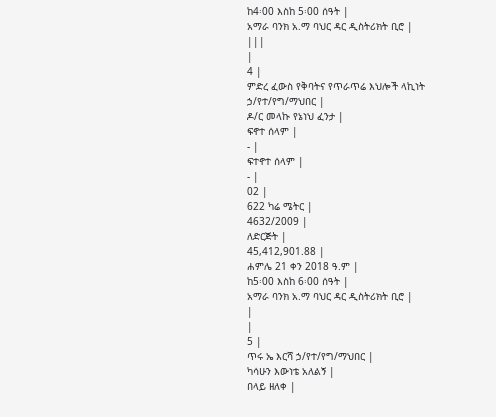ከ4፡00 እስከ 5፡00 ሰዓት |
አማራ ባንክ አ.ማ ባህር ዳር ዲስትሪክት ቢሮ |
|||
|
4 |
ምድረ ፈውስ የቅባትና የጥራጥሬ እህሎች ላኪነት ኃ/የተ/የግ/ማህበር |
ዶ/ር መላኩ የኔነህ ፈንታ |
ፍኖተ ሰላም |
- |
ፍተኖተ ሰላም |
- |
02 |
622 ካሬ ሜትር |
4632/2009 |
ለድርጅት |
45,412,901.88 |
ሐምሌ 21 ቀን 2018 ዓ.ም |
ከ5፡00 እስከ 6፡00 ሰዓት |
አማራ ባንክ አ.ማ ባህር ዳር ዲስትሪክት ቢሮ |
|
|
5 |
ጥሩ ኤ እርሻ ኃ/የተ/የግ/ማህበር |
ካሳሁን እውነቴ አለልኝ |
በላይ ዘለቀ |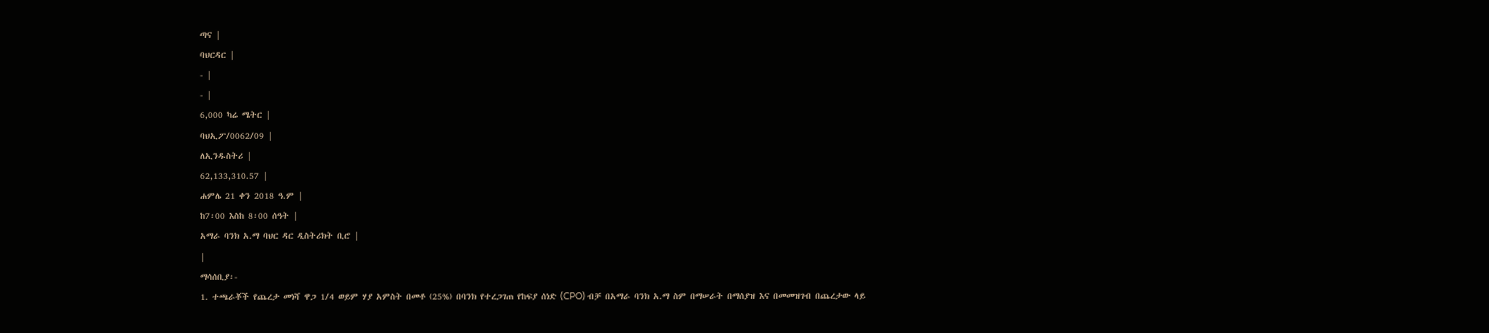ጣና |
ባህርዳር |
- |
- |
6,000 ካሬ ሜትር |
ባህኢፖ/0062/09 |
ለኢንዱስትሪ |
62,133,310.57 |
ሐምሌ 21 ቀን 2018 ዓ.ም |
ከ7፡00 እስከ 8፡00 ሰዓት |
አማራ ባንክ አ.ማ ባህር ዳር ዲስትሪክት ቢሮ |
|
ማሳሰቢያ፡-
1. ተጫራቾች የጨረታ መነሻ ዋጋ 1/4 ወይም ሃያ አምስት በመቶ (25%) በባንክ የተረጋገጠ የከፍያ ሰነድ (CPO) ብቻ በአማራ ባንክ አ.ማ ስም በማሠራት በማሰያዝ እና በመመዝገብ በጨረታው ላይ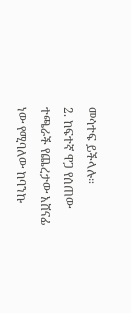መሳተፍ ይችላሉ።
2. ከፍተኛ ዋጋ የሰጠው ተጫራች የጨረታው አሸናፊ ነው የሚባለው ከባንኩ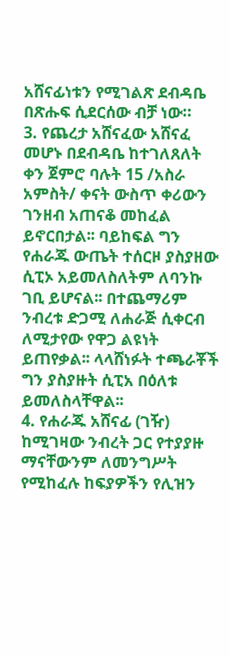አሸናፊነቱን የሚገልጽ ደብዳቤ በጽሑፍ ሲደርሰው ብቻ ነው።
3. የጨረታ አሸናፈው አሸናፈ መሆኑ በደብዳቤ ከተገለጸለት ቀን ጀምሮ ባሉት 15 /አስራ አምስት/ ቀናት ውስጥ ቀሪውን ገንዘብ አጠናቆ መከፈል ይኖርበታል፡፡ ባይከፍል ግን የሐራጁ ውጤት ተሰርዞ ያስያዘው ሲፒኦ አይመለስለትም ለባንኩ ገቢ ይሆናል፡፡ በተጨማሪም ንብረቱ ድጋሚ ለሐራጅ ሲቀርብ ለሚታየው የዋጋ ልዩነት ይጠየቃል፡፡ ላላሸነፉት ተጫራቾች ግን ያስያዙት ሲፒአ በዕለቱ ይመለስላቸዋል፡፡
4. የሐራጁ አሸናፊ (ገዥ) ከሚገዛው ንብረት ጋር የተያያዙ ማናቸውንም ለመንግሥት የሚከፈሉ ከፍያዎችን የሊዝን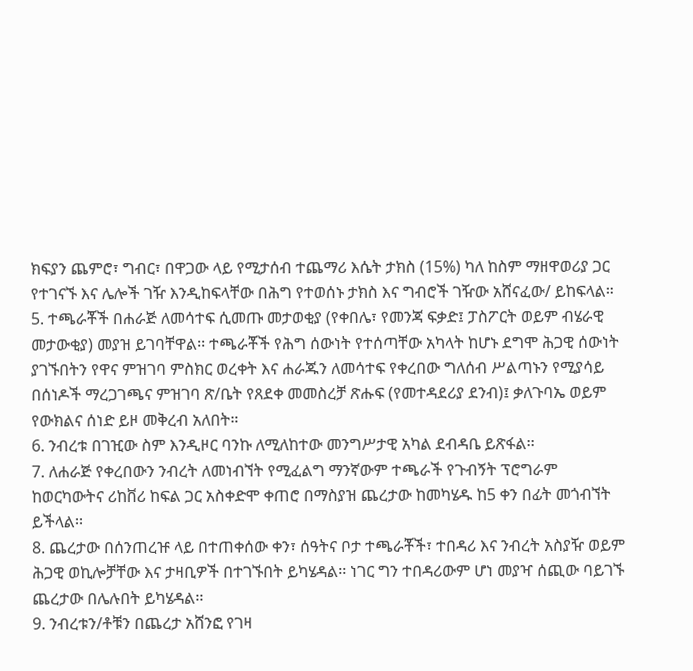ክፍያን ጨምሮ፣ ግብር፣ በዋጋው ላይ የሚታሰብ ተጨማሪ እሴት ታክስ (15%) ካለ ከስም ማዘዋወሪያ ጋር የተገናኙ እና ሌሎች ገዥ እንዲከፍላቸው በሕግ የተወሰኑ ታክስ እና ግብሮች ገዥው አሸናፈው/ ይከፍላል።
5. ተጫራቾች በሐራጅ ለመሳተፍ ሲመጡ መታወቂያ (የቀበሌ፣ የመንጃ ፍቃድ፤ ፓስፖርት ወይም ብሄራዊ መታውቂያ) መያዝ ይገባቸዋል፡፡ ተጫራቾች የሕግ ሰውነት የተሰጣቸው አካላት ከሆኑ ደግሞ ሕጋዊ ሰውነት ያገኙበትን የዋና ምዝገባ ምስክር ወረቀት እና ሐራጁን ለመሳተፍ የቀረበው ግለሰብ ሥልጣኑን የሚያሳይ በሰነዶች ማረጋገጫና ምዝገባ ጽ/ቤት የጸደቀ መመስረቻ ጽሑፍ (የመተዳደሪያ ደንብ)፤ ቃለጉባኤ ወይም የውክልና ሰነድ ይዞ መቅረብ አለበት።
6. ንብረቱ በገዢው ስም እንዲዞር ባንኩ ለሚለከተው መንግሥታዊ አካል ደብዳቤ ይጽፋል፡፡
7. ለሐራጅ የቀረበውን ንብረት ለመነብኘት የሚፈልግ ማንኛውም ተጫራች የጉብኝት ፕሮግራም ከወርካውትና ሪከቨሪ ከፍል ጋር አስቀድሞ ቀጠሮ በማስያዝ ጨረታው ከመካሄዱ ከ5 ቀን በፊት መጎብኘት ይችላል፡፡
8. ጨረታው በሰንጠረዡ ላይ በተጠቀሰው ቀን፣ ሰዓትና ቦታ ተጫራቾች፣ ተበዳሪ እና ንብረት አስያዥ ወይም ሕጋዊ ወኪሎቻቸው እና ታዛቢዎች በተገኙበት ይካሄዳል፡፡ ነገር ግን ተበዳሪውም ሆነ መያዣ ሰጪው ባይገኙ ጨረታው በሌሉበት ይካሄዳል፡፡
9. ንብረቱን/ቶቹን በጨረታ አሸንፎ የገዛ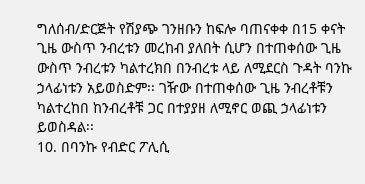ግለሰብ/ድርጅት የሽያጭ ገንዘቡን ከፍሎ ባጠናቀቀ በ15 ቀናት ጊዜ ውስጥ ንብረቱን መረከብ ያለበት ሲሆን በተጠቀሰው ጊዜ ውስጥ ንብረቱን ካልተረክበ በንብረቱ ላይ ለሚደርስ ጉዳት ባንኩ ኃላፊነቱን አይወስድም፡፡ ገዥው በተጠቀሰው ጊዜ ንብረቶቹን ካልተረከበ ከንብረቶቹ ጋር በተያያዘ ለሚኖር ወጪ ኃላፊነቱን ይወስዳል፡፡
10. በባንኩ የብድር ፖሊሲ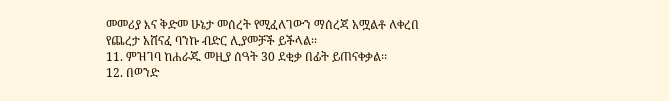መመሪያ እና ቅድመ ሁኔታ መሰረት የሚፈለገውን ማሰረጃ አሟልቶ ለቀረበ የጨረታ አሸናፈ ባንኩ ብድር ሊያመቻች ይችላል፡፡
11. ምዝገባ ከሐራጁ መዚያ ሰዓት 30 ደቂቃ በፊት ይጠናቀቃል፡፡
12. በወንድ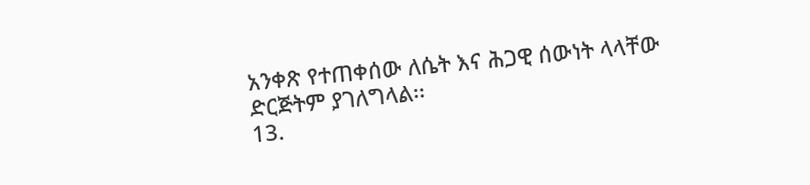አንቀጽ የተጠቀሰው ለሴት እና ሕጋዊ ሰውነት ላላቸው ድርጅትም ያገለግላል፡፡
13.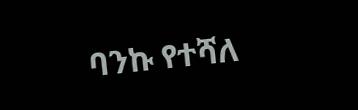ባንኩ የተሻለ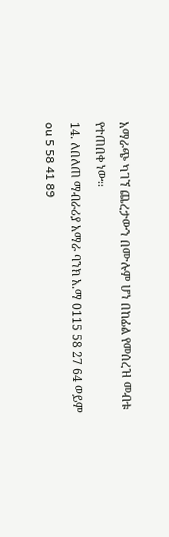አማራጭ ካገኘ ጨረታውን በሙሉም ሆነ በከፊል የመሰረዝ መብቱ የተጠበቀ ነው፡፡
14. ለበለጠ ማብራሪያ አማራ ባንክ አ.ማ 0115 58 27 64 ወይም ou 5 58 41 89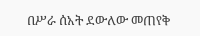በሥራ ሰአት ደውለው መጠየቅ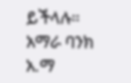ይችላሉ።
አማራ ባንክ አ.ማ